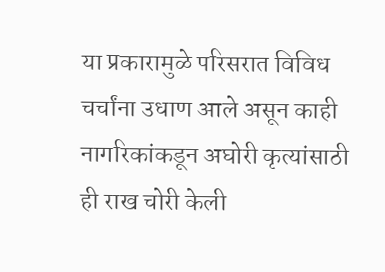या प्रकारामुळे परिसरात विविध चर्चांना उधाण आले असून काही नागरिकांकडून अघोरी कृत्यांसाठी ही राख चोरी केली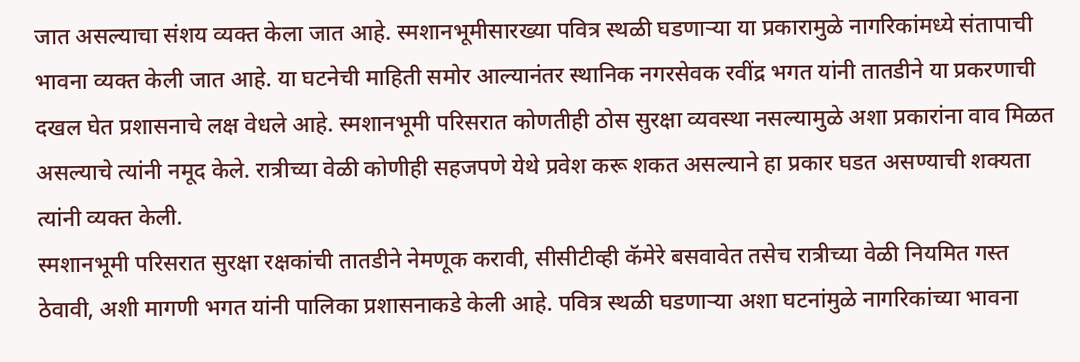जात असल्याचा संशय व्यक्त केला जात आहे. स्मशानभूमीसारख्या पवित्र स्थळी घडणाऱ्या या प्रकारामुळे नागरिकांमध्ये संतापाची भावना व्यक्त केली जात आहे. या घटनेची माहिती समोर आल्यानंतर स्थानिक नगरसेवक रवींद्र भगत यांनी तातडीने या प्रकरणाची दखल घेत प्रशासनाचे लक्ष वेधले आहे. स्मशानभूमी परिसरात कोणतीही ठोस सुरक्षा व्यवस्था नसल्यामुळे अशा प्रकारांना वाव मिळत असल्याचे त्यांनी नमूद केले. रात्रीच्या वेळी कोणीही सहजपणे येथे प्रवेश करू शकत असल्याने हा प्रकार घडत असण्याची शक्यता त्यांनी व्यक्त केली.
स्मशानभूमी परिसरात सुरक्षा रक्षकांची तातडीने नेमणूक करावी, सीसीटीव्ही कॅमेरे बसवावेत तसेच रात्रीच्या वेळी नियमित गस्त ठेवावी, अशी मागणी भगत यांनी पालिका प्रशासनाकडे केली आहे. पवित्र स्थळी घडणाऱ्या अशा घटनांमुळे नागरिकांच्या भावना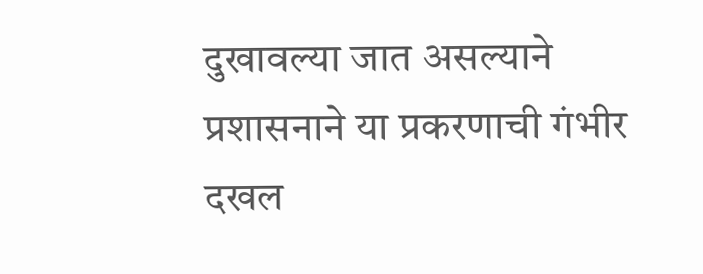दुखावल्या जात असल्याने प्रशासनाने या प्रकरणाची गंभीर दखल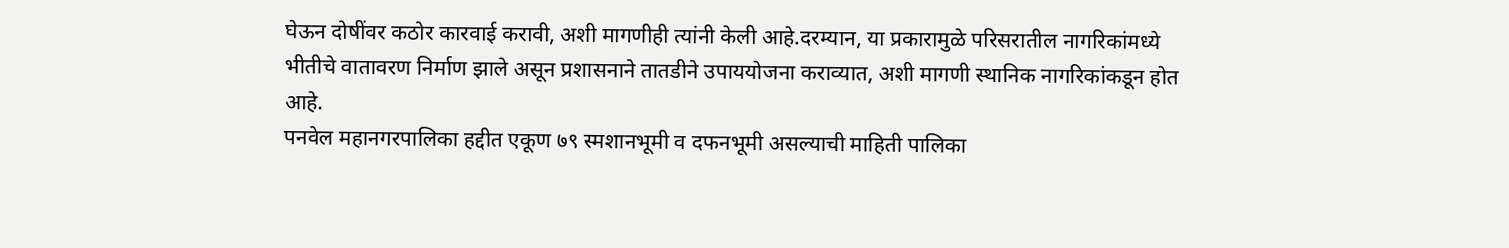घेऊन दोषींवर कठोर कारवाई करावी, अशी मागणीही त्यांनी केली आहे.दरम्यान, या प्रकारामुळे परिसरातील नागरिकांमध्ये भीतीचे वातावरण निर्माण झाले असून प्रशासनाने तातडीने उपाययोजना कराव्यात, अशी मागणी स्थानिक नागरिकांकडून होत आहे.
पनवेल महानगरपालिका हद्दीत एकूण ७९ स्मशानभूमी व दफनभूमी असल्याची माहिती पालिका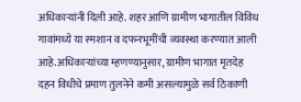अधिकाऱ्यांनी दिली आहे. शहर आणि ग्रामीण भागातील विविध गावांमध्ये या स्मशान व दफनभूमींची व्यवस्था करण्यात आली आहे.अधिकाऱ्यांच्या म्हणण्यानुसार, ग्रामीण भागात मृतदेह दहन विधीचे प्रमाण तुलनेने कमी असल्यामुळे सर्व ठिकाणी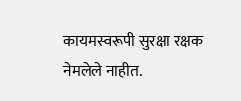कायमस्वरूपी सुरक्षा रक्षक नेमलेले नाहीत.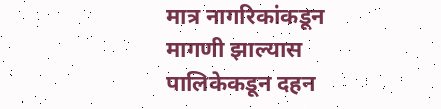मात्र नागरिकांकडून मागणी झाल्यास पालिकेकडून दहन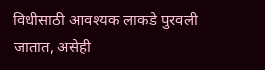विधीसाठी आवश्यक लाकडे पुरवली जातात, असेही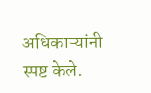अधिकाऱ्यांनी स्पष्ट केले.